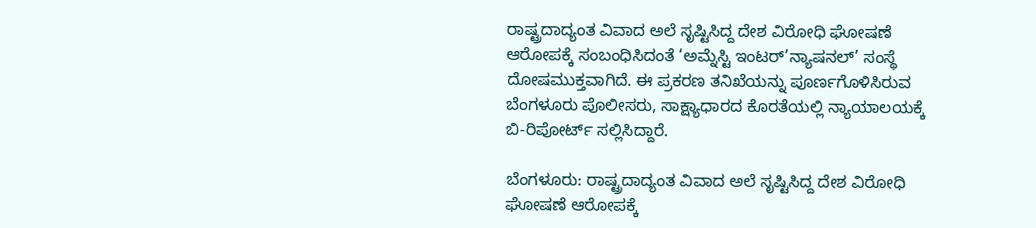ರಾಷ್ಟ್ರದಾದ್ಯಂತ ವಿವಾದ ಅಲೆ ಸೃಷ್ಟಿಸಿದ್ದ ದೇಶ ವಿರೋಧಿ ಘೋಷಣೆ ಆರೋಪಕ್ಕೆ ಸಂಬಂಧಿಸಿದಂತೆ ‘ಅಮ್ನೆಸ್ಟಿ ಇಂಟರ್’ನ್ಯಾಷನಲ್’ ಸಂಸ್ಥೆ ದೋಷಮುಕ್ತವಾಗಿದೆ. ಈ ಪ್ರಕರಣ ತನಿಖೆಯನ್ನು ಪೂರ್ಣಗೊಳಿಸಿರುವ ಬೆಂಗಳೂರು ಪೊಲೀಸರು, ಸಾಕ್ಷ್ಯಾಧಾರದ ಕೊರತೆಯಲ್ಲಿ ನ್ಯಾಯಾಲಯಕ್ಕೆ ಬಿ-ರಿಪೋರ್ಟ್ ಸಲ್ಲಿಸಿದ್ದಾರೆ.

ಬೆಂಗಳೂರು: ರಾಷ್ಟ್ರದಾದ್ಯಂತ ವಿವಾದ ಅಲೆ ಸೃಷ್ಟಿಸಿದ್ದ ದೇಶ ವಿರೋಧಿ ಘೋಷಣೆ ಆರೋಪಕ್ಕೆ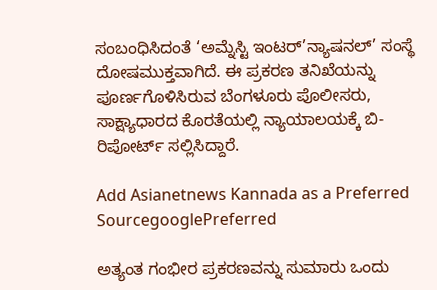ಸಂಬಂಧಿಸಿದಂತೆ ‘ಅಮ್ನೆಸ್ಟಿ ಇಂಟರ್’ನ್ಯಾಷನಲ್’ ಸಂಸ್ಥೆ ದೋಷಮುಕ್ತವಾಗಿದೆ. ಈ ಪ್ರಕರಣ ತನಿಖೆಯನ್ನು ಪೂರ್ಣಗೊಳಿಸಿರುವ ಬೆಂಗಳೂರು ಪೊಲೀಸರು, ಸಾಕ್ಷ್ಯಾಧಾರದ ಕೊರತೆಯಲ್ಲಿ ನ್ಯಾಯಾಲಯಕ್ಕೆ ಬಿ-ರಿಪೋರ್ಟ್ ಸಲ್ಲಿಸಿದ್ದಾರೆ.

Add Asianetnews Kannada as a Preferred SourcegooglePreferred

ಅತ್ಯಂತ ಗಂಭೀರ ಪ್ರಕರಣವನ್ನು ಸುಮಾರು ಒಂದು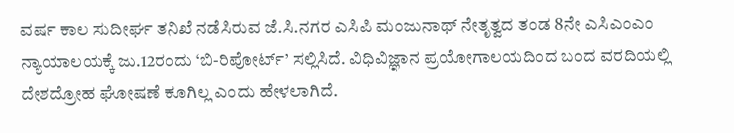ವರ್ಷ ಕಾಲ ಸುದೀರ್ಘ ತನಿಖೆ ನಡೆಸಿರುವ ಜೆ.ಸಿ.ನಗರ ಎಸಿಪಿ ಮಂಜುನಾಥ್ ನೇತೃತ್ವದ ತಂಡ 8ನೇ ಎಸಿಎಂಎಂ ನ್ಯಾಯಾಲಯಕ್ಕೆ ಜು.12ರಂದು ‘ಬಿ-ರಿಪೋರ್ಟ್’ ಸಲ್ಲಿಸಿದೆ. ವಿಧಿವಿಜ್ಞಾನ ಪ್ರಯೋಗಾಲಯದಿಂದ ಬಂದ ವರದಿಯಲ್ಲಿ ದೇಶದ್ರೋಹ ಘೋಷಣೆ ಕೂಗಿಲ್ಲ ಎಂದು ಹೇಳಲಾಗಿದೆ.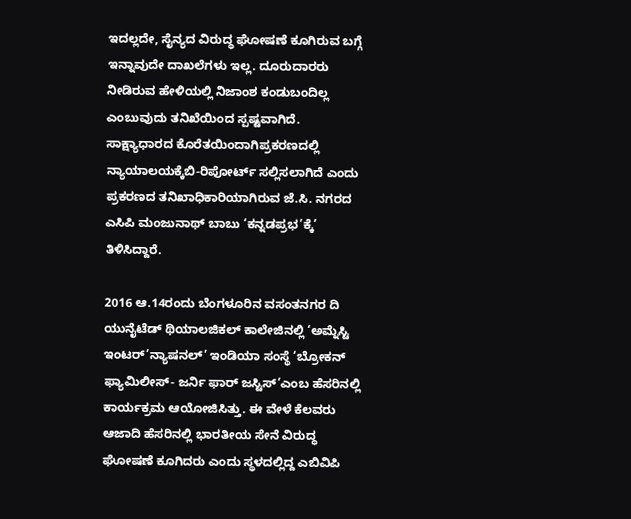ಇದಲ್ಲದೇ, ಸೈನ್ಯದ ವಿರುದ್ಧ ಘೋಷಣೆ ಕೂಗಿರುವ ಬಗ್ಗೆ ಇನ್ನಾವುದೇ ದಾಖಲೆಗಳು ಇಲ್ಲ. ದೂರುದಾರರು ನೀಡಿರುವ ಹೇಳಿಯಲ್ಲಿ ನಿಜಾಂಶ ಕಂಡುಬಂದಿಲ್ಲ ಎಂಬುವುದು ತನಿಖೆಯಿಂದ ಸ್ಪಷ್ಟವಾಗಿದೆ. ಸಾಕ್ಷ್ಯಾಧಾರದ ಕೊರೆತಯಿಂದಾಗಿಪ್ರಕರಣದಲ್ಲಿ ನ್ಯಾಯಾಲಯಕ್ಕೆಬಿ-ರಿಪೋರ್ಟ್ ಸಲ್ಲಿಸಲಾಗಿದೆ ಎಂದು ಪ್ರಕರಣದ ತನಿಖಾಧಿಕಾರಿಯಾಗಿರುವ ಜೆ.ಸಿ. ನಗರದ ಎಸಿಪಿ ಮಂಜುನಾಥ್ ಬಾಬು ‘ಕನ್ನಡಪ್ರಭ’ಕ್ಕೆ’ ತಿಳಿಸಿದ್ದಾರೆ.

2016 ಆ.14ರಂದು ಬೆಂಗಳೂರಿನ ವಸಂತನಗರ ದಿ ಯುನೈಟೆಡ್ ಥಿಯಾಲಜಿಕಲ್ ಕಾಲೇಜಿನಲ್ಲಿ ‘ಅಮ್ನೆಸ್ಟಿ ಇಂಟರ್’ನ್ಯಾಷನಲ್’ ಇಂಡಿಯಾ ಸಂಸ್ಥೆ ‘ಬ್ರೋಕನ್ ಫ್ಯಾಮಿಲೀಸ್- ಜರ್ನಿ ಫಾರ್ ಜಸ್ಟಿಸ್’ಎಂಬ ಹೆಸರಿನಲ್ಲಿ ಕಾರ್ಯಕ್ರಮ ಆಯೋಜಿಸಿತ್ತು. ಈ ವೇಳೆ ಕೆಲವರು ಆಜಾದಿ ಹೆಸರಿನಲ್ಲಿ ಭಾರತೀಯ ಸೇನೆ ವಿರುದ್ಧ ಘೋಷಣೆ ಕೂಗಿದರು ಎಂದು ಸ್ಥಳದಲ್ಲಿದ್ದ ಎಬಿವಿಪಿ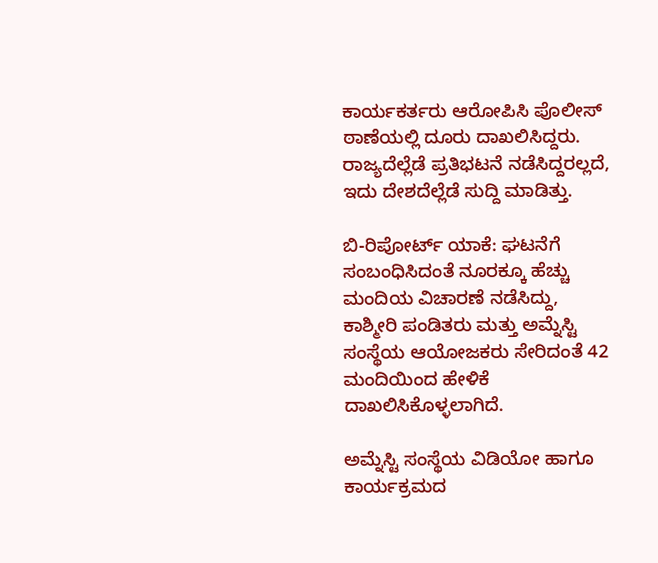ಕಾರ್ಯಕರ್ತರು ಆರೋಪಿಸಿ ಪೊಲೀಸ್ ಠಾಣೆಯಲ್ಲಿ ದೂರು ದಾಖಲಿಸಿದ್ದರು. ರಾಜ್ಯದೆಲ್ಲೆಡೆ ಪ್ರತಿಭಟನೆ ನಡೆಸಿದ್ದರಲ್ಲದೆ, ಇದು ದೇಶದೆಲ್ಲೆಡೆ ಸುದ್ದಿ ಮಾಡಿತ್ತು.

ಬಿ-ರಿಪೋರ್ಟ್ ಯಾಕೆ: ಘಟನೆಗೆ ಸಂಬಂಧಿಸಿದಂತೆ ನೂರಕ್ಕೂ ಹೆಚ್ಚು ಮಂದಿಯ ವಿಚಾರಣೆ ನಡೆಸಿದ್ದು, ಕಾಶ್ಮೀರಿ ಪಂಡಿತರು ಮತ್ತು ಅಮ್ನೆಸ್ಟಿ ಸಂಸ್ಥೆಯ ಆಯೋಜಕರು ಸೇರಿದಂತೆ 42 ಮಂದಿಯಿಂದ ಹೇಳಿಕೆ ದಾಖಲಿಸಿಕೊಳ್ಳಲಾಗಿದೆ.

ಅಮ್ನೆಸ್ಟಿ ಸಂಸ್ಥೆಯ ವಿಡಿಯೋ ಹಾಗೂ ಕಾರ್ಯಕ್ರಮದ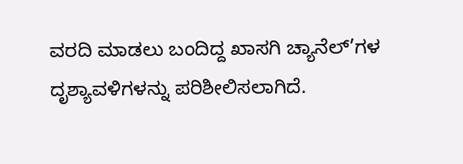ವರದಿ ಮಾಡಲು ಬಂದಿದ್ದ ಖಾಸಗಿ ಚ್ಯಾನೆಲ್’ಗಳ ದೃಶ್ಯಾವಳಿಗಳನ್ನು ಪರಿಶೀಲಿಸಲಾಗಿದೆ.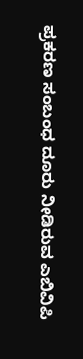ಪ್ರಕರಣ ಸಂಬಂಧ ದೂರು ನೀಡಿರುವ ಎಬಿವಿಪಿ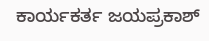ಕಾರ್ಯಕರ್ತ ಜಯಪ್ರಕಾಶ್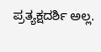ಪ್ರತ್ಯಕ್ಷದರ್ಶಿ ಅಲ್ಲ.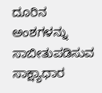ದೂರಿನ ಅಂಶಗಳನ್ನು ಸಾಬೀತುಪಡಿಸುವ ಸಾಕ್ಷ್ಯಾಧಾರ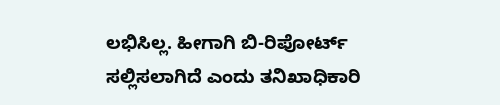ಲಭಿಸಿಲ್ಲ. ಹೀಗಾಗಿ ಬಿ-ರಿಪೋರ್ಟ್ ಸಲ್ಲಿಸಲಾಗಿದೆ ಎಂದು ತನಿಖಾಧಿಕಾರಿ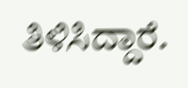ತಿಳಿಸಿದ್ದಾರೆ.